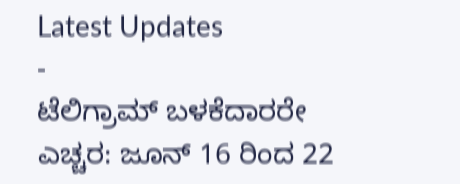Latest Updates
-
ಟೆಲಿಗ್ರಾಮ್ ಬಳಕೆದಾರರೇ ಎಚ್ಚರ: ಜೂನ್ 16 ರಿಂದ 22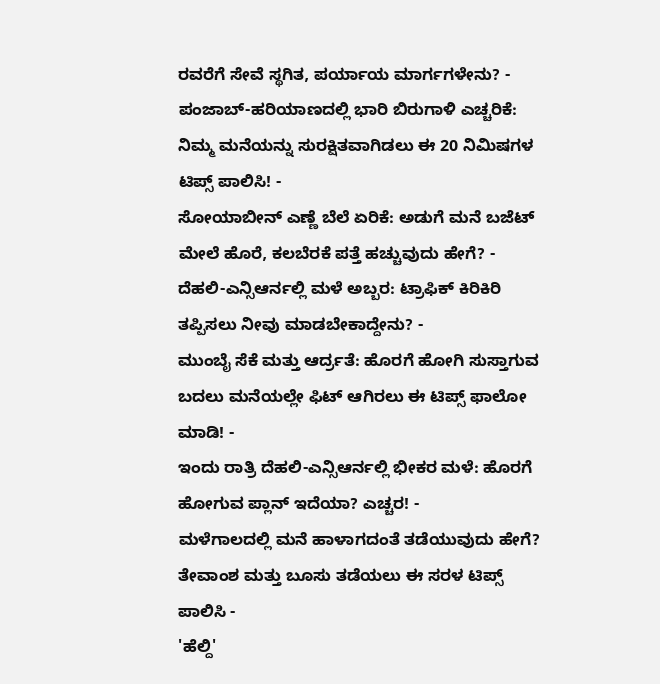ರವರೆಗೆ ಸೇವೆ ಸ್ಥಗಿತ, ಪರ್ಯಾಯ ಮಾರ್ಗಗಳೇನು? -
ಪಂಜಾಬ್-ಹರಿಯಾಣದಲ್ಲಿ ಭಾರಿ ಬಿರುಗಾಳಿ ಎಚ್ಚರಿಕೆ: ನಿಮ್ಮ ಮನೆಯನ್ನು ಸುರಕ್ಷಿತವಾಗಿಡಲು ಈ 20 ನಿಮಿಷಗಳ ಟಿಪ್ಸ್ ಪಾಲಿಸಿ! -
ಸೋಯಾಬೀನ್ ಎಣ್ಣೆ ಬೆಲೆ ಏರಿಕೆ: ಅಡುಗೆ ಮನೆ ಬಜೆಟ್ ಮೇಲೆ ಹೊರೆ, ಕಲಬೆರಕೆ ಪತ್ತೆ ಹಚ್ಚುವುದು ಹೇಗೆ? -
ದೆಹಲಿ-ಎನ್ಸಿಆರ್ನಲ್ಲಿ ಮಳೆ ಅಬ್ಬರ: ಟ್ರಾಫಿಕ್ ಕಿರಿಕಿರಿ ತಪ್ಪಿಸಲು ನೀವು ಮಾಡಬೇಕಾದ್ದೇನು? -
ಮುಂಬೈ ಸೆಕೆ ಮತ್ತು ಆರ್ದ್ರತೆ: ಹೊರಗೆ ಹೋಗಿ ಸುಸ್ತಾಗುವ ಬದಲು ಮನೆಯಲ್ಲೇ ಫಿಟ್ ಆಗಿರಲು ಈ ಟಿಪ್ಸ್ ಫಾಲೋ ಮಾಡಿ! -
ಇಂದು ರಾತ್ರಿ ದೆಹಲಿ-ಎನ್ಸಿಆರ್ನಲ್ಲಿ ಭೀಕರ ಮಳೆ: ಹೊರಗೆ ಹೋಗುವ ಪ್ಲಾನ್ ಇದೆಯಾ? ಎಚ್ಚರ! -
ಮಳೆಗಾಲದಲ್ಲಿ ಮನೆ ಹಾಳಾಗದಂತೆ ತಡೆಯುವುದು ಹೇಗೆ? ತೇವಾಂಶ ಮತ್ತು ಬೂಸು ತಡೆಯಲು ಈ ಸರಳ ಟಿಪ್ಸ್ ಪಾಲಿಸಿ -
'ಹೆಲ್ದಿ'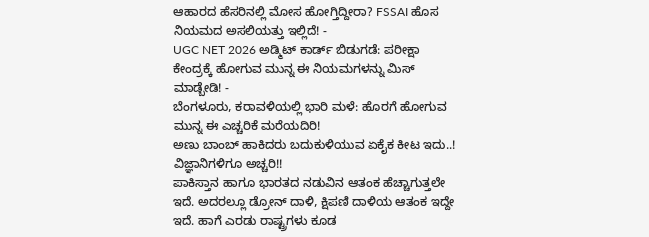ಆಹಾರದ ಹೆಸರಿನಲ್ಲಿ ಮೋಸ ಹೋಗ್ತಿದ್ದೀರಾ? FSSAI ಹೊಸ ನಿಯಮದ ಅಸಲಿಯತ್ತು ಇಲ್ಲಿದೆ! -
UGC NET 2026 ಅಡ್ಮಿಟ್ ಕಾರ್ಡ್ ಬಿಡುಗಡೆ: ಪರೀಕ್ಷಾ ಕೇಂದ್ರಕ್ಕೆ ಹೋಗುವ ಮುನ್ನ ಈ ನಿಯಮಗಳನ್ನು ಮಿಸ್ ಮಾಡ್ಬೇಡಿ! -
ಬೆಂಗಳೂರು, ಕರಾವಳಿಯಲ್ಲಿ ಭಾರಿ ಮಳೆ: ಹೊರಗೆ ಹೋಗುವ ಮುನ್ನ ಈ ಎಚ್ಚರಿಕೆ ಮರೆಯದಿರಿ!
ಅಣು ಬಾಂಬ್ ಹಾಕಿದರು ಬದುಕುಳಿಯುವ ಏಕೈಕ ಕೀಟ ಇದು..! ವಿಜ್ಞಾನಿಗಳಿಗೂ ಅಚ್ಚರಿ!!
ಪಾಕಿಸ್ತಾನ ಹಾಗೂ ಭಾರತದ ನಡುವಿನ ಆತಂಕ ಹೆಚ್ಚಾಗುತ್ತಲೇ ಇದೆ. ಅದರಲ್ಲೂ ಡ್ರೋನ್ ದಾಳಿ, ಕ್ಷಿಪಣಿ ದಾಳಿಯ ಆತಂಕ ಇದ್ದೇ ಇದೆ. ಹಾಗೆ ಎರಡು ರಾಷ್ಟ್ರಗಳು ಕೂಡ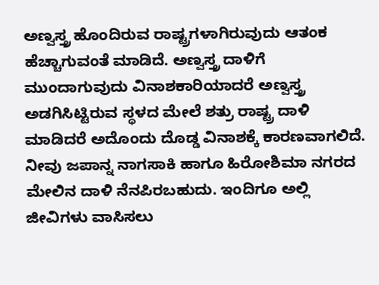ಅಣ್ವಸ್ತ್ರ ಹೊಂದಿರುವ ರಾಷ್ಟ್ರಗಳಾಗಿರುವುದು ಆತಂಕ ಹೆಚ್ಚಾಗುವಂತೆ ಮಾಡಿದೆ. ಅಣ್ವಸ್ತ್ರ ದಾಳಿಗೆ ಮುಂದಾಗುವುದು ವಿನಾಶಕಾರಿಯಾದರೆ ಅಣ್ವಸ್ತ್ರ ಅಡಗಿಸಿಟ್ಟಿರುವ ಸ್ಥಳದ ಮೇಲೆ ಶತ್ರು ರಾಷ್ಟ್ರ ದಾಳಿ ಮಾಡಿದರೆ ಅದೊಂದು ದೊಡ್ಡ ವಿನಾಶಕ್ಕೆ ಕಾರಣವಾಗಲಿದೆ.
ನೀವು ಜಪಾನ್ನ ನಾಗಸಾಕಿ ಹಾಗೂ ಹಿರೋಶಿಮಾ ನಗರದ ಮೇಲಿನ ದಾಳಿ ನೆನಪಿರಬಹುದು. ಇಂದಿಗೂ ಅಲ್ಲಿ ಜೀವಿಗಳು ವಾಸಿಸಲು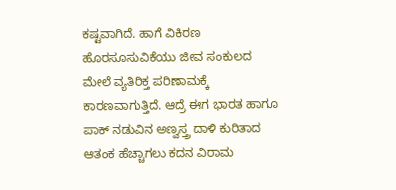ಕಷ್ಟವಾಗಿದೆ. ಹಾಗೆ ವಿಕಿರಣ ಹೊರಸೂಸುವಿಕೆಯು ಜೀವ ಸಂಕುಲದ ಮೇಲೆ ವ್ಯತಿರಿಕ್ತ ಪರಿಣಾಮಕ್ಕೆ ಕಾರಣವಾಗುತ್ತಿದೆ. ಆದ್ರೆ ಈಗ ಭಾರತ ಹಾಗೂ ಪಾಕ್ ನಡುವಿನ ಅಣ್ವಸ್ತ್ರ ದಾಳಿ ಕುರಿತಾದ ಆತಂಕ ಹೆಚ್ಚಾಗಲು ಕದನ ವಿರಾಮ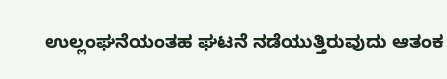ಉಲ್ಲಂಘನೆಯಂತಹ ಘಟನೆ ನಡೆಯುತ್ತಿರುವುದು ಆತಂಕ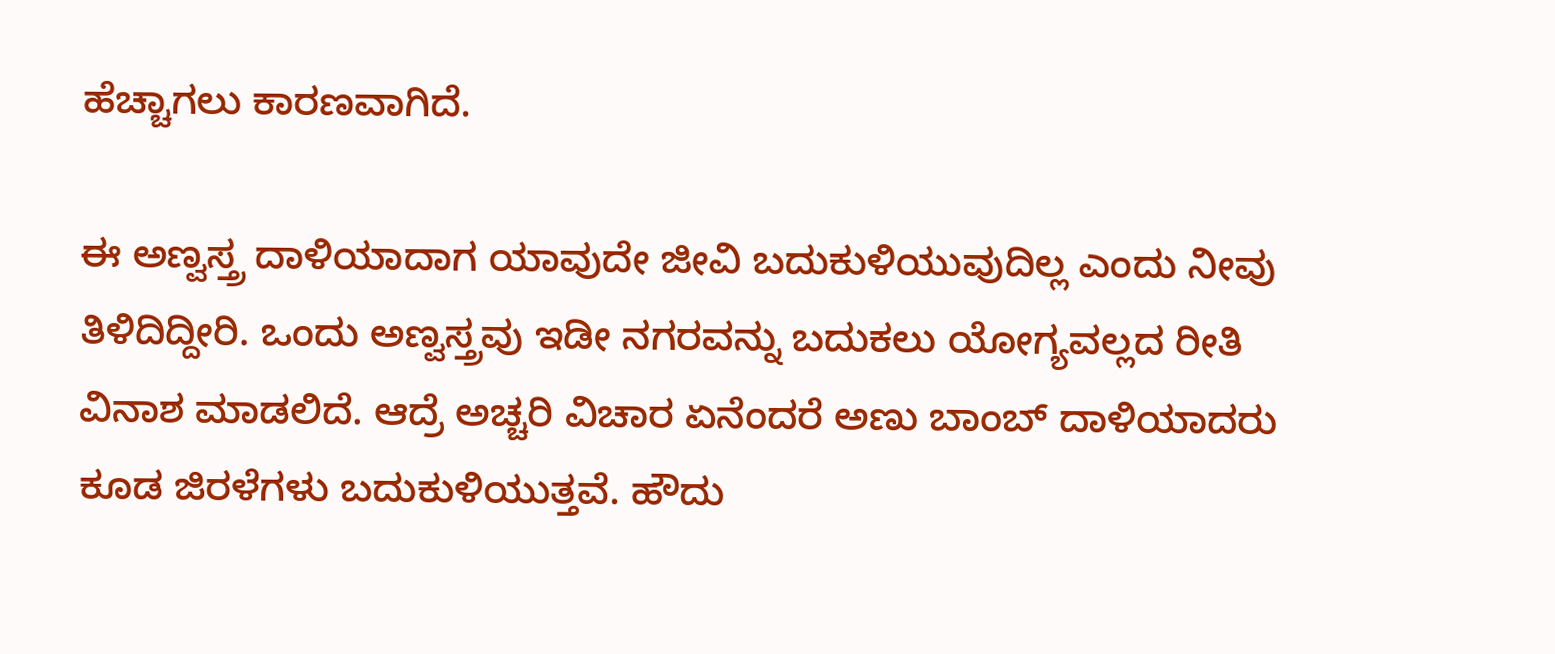ಹೆಚ್ಚಾಗಲು ಕಾರಣವಾಗಿದೆ.

ಈ ಅಣ್ವಸ್ತ್ರ ದಾಳಿಯಾದಾಗ ಯಾವುದೇ ಜೀವಿ ಬದುಕುಳಿಯುವುದಿಲ್ಲ ಎಂದು ನೀವು ತಿಳಿದಿದ್ದೀರಿ. ಒಂದು ಅಣ್ವಸ್ತ್ರವು ಇಡೀ ನಗರವನ್ನು ಬದುಕಲು ಯೋಗ್ಯವಲ್ಲದ ರೀತಿ ವಿನಾಶ ಮಾಡಲಿದೆ. ಆದ್ರೆ ಅಚ್ಚರಿ ವಿಚಾರ ಏನೆಂದರೆ ಅಣು ಬಾಂಬ್ ದಾಳಿಯಾದರು ಕೂಡ ಜಿರಳೆಗಳು ಬದುಕುಳಿಯುತ್ತವೆ. ಹೌದು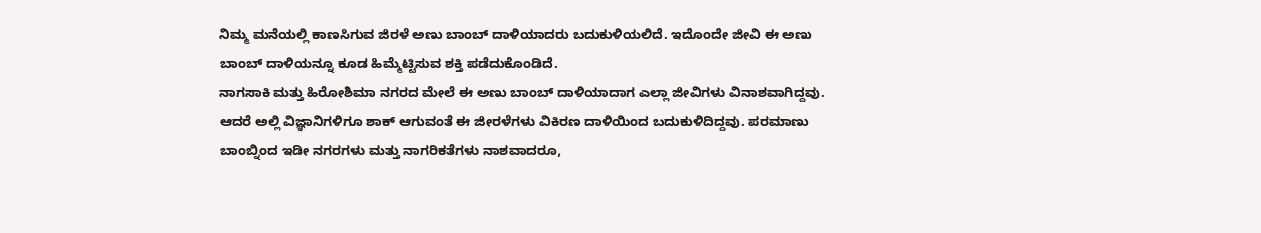ನಿಮ್ಮ ಮನೆಯಲ್ಲಿ ಕಾಣಸಿಗುವ ಜಿರಳೆ ಅಣು ಬಾಂಬ್ ದಾಳಿಯಾದರು ಬದುಕುಳಿಯಲಿದೆ. ಇದೊಂದೇ ಜೀವಿ ಈ ಅಣು ಬಾಂಬ್ ದಾಳಿಯನ್ನೂ ಕೂಡ ಹಿಮ್ಮೆಟ್ಟಿಸುವ ಶಕ್ತಿ ಪಡೆದುಕೊಂಡಿದೆ.
ನಾಗಸಾಕಿ ಮತ್ತು ಹಿರೋಶಿಮಾ ನಗರದ ಮೇಲೆ ಈ ಅಣು ಬಾಂಬ್ ದಾಳಿಯಾದಾಗ ಎಲ್ಲಾ ಜೀವಿಗಳು ವಿನಾಶವಾಗಿದ್ದವು. ಆದರೆ ಅಲ್ಲಿ ವಿಜ್ಞಾನಿಗಳಿಗೂ ಶಾಕ್ ಆಗುವಂತೆ ಈ ಜೀರಳೆಗಳು ವಿಕಿರಣ ದಾಳಿಯಿಂದ ಬದುಕುಳಿದಿದ್ದವು. ಪರಮಾಣು ಬಾಂಬ್ನಿಂದ ಇಡೀ ನಗರಗಳು ಮತ್ತು ನಾಗರಿಕತೆಗಳು ನಾಶವಾದರೂ,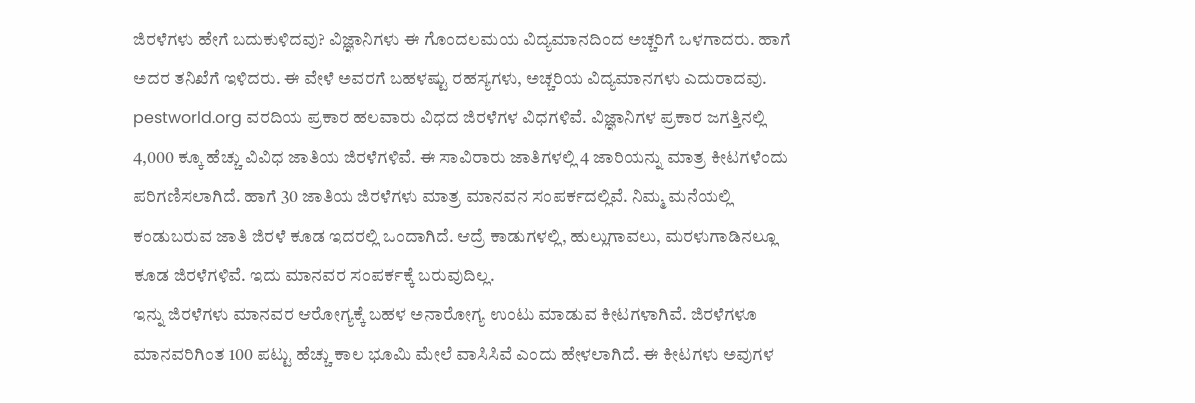ಜಿರಳೆಗಳು ಹೇಗೆ ಬದುಕುಳಿದವು? ವಿಜ್ಞಾನಿಗಳು ಈ ಗೊಂದಲಮಯ ವಿದ್ಯಮಾನದಿಂದ ಅಚ್ಚರಿಗೆ ಒಳಗಾದರು. ಹಾಗೆ ಅದರ ತನಿಖೆಗೆ ಇಳಿದರು. ಈ ವೇಳೆ ಅವರಗೆ ಬಹಳಷ್ಟು ರಹಸ್ಯಗಳು, ಅಚ್ಚರಿಯ ವಿದ್ಯಮಾನಗಳು ಎದುರಾದವು.
pestworld.org ವರದಿಯ ಪ್ರಕಾರ ಹಲವಾರು ವಿಧದ ಜಿರಳೆಗಳ ವಿಧಗಳಿವೆ. ವಿಜ್ಞಾನಿಗಳ ಪ್ರಕಾರ ಜಗತ್ತಿನಲ್ಲಿ 4,000 ಕ್ಕೂ ಹೆಚ್ಚು ವಿವಿಧ ಜಾತಿಯ ಜಿರಳೆಗಳಿವೆ. ಈ ಸಾವಿರಾರು ಜಾತಿಗಳಲ್ಲಿ 4 ಜಾರಿಯನ್ನು ಮಾತ್ರ ಕೀಟಗಳೆಂದು ಪರಿಗಣಿಸಲಾಗಿದೆ. ಹಾಗೆ 30 ಜಾತಿಯ ಜಿರಳೆಗಳು ಮಾತ್ರ ಮಾನವನ ಸಂಪರ್ಕದಲ್ಲಿವೆ. ನಿಮ್ಮ ಮನೆಯಲ್ಲಿ ಕಂಡುಬರುವ ಜಾತಿ ಜಿರಳೆ ಕೂಡ ಇದರಲ್ಲಿ ಒಂದಾಗಿದೆ. ಆದ್ರೆ ಕಾಡುಗಳಲ್ಲಿ, ಹುಲ್ಲುಗಾವಲು, ಮರಳುಗಾಡಿನಲ್ಲೂ ಕೂಡ ಜಿರಳೆಗಳಿವೆ. ಇದು ಮಾನವರ ಸಂಪರ್ಕಕ್ಕೆ ಬರುವುದಿಲ್ಲ.
ಇನ್ನು ಜಿರಳೆಗಳು ಮಾನವರ ಆರೋಗ್ಯಕ್ಕೆ ಬಹಳ ಅನಾರೋಗ್ಯ ಉಂಟು ಮಾಡುವ ಕೀಟಗಳಾಗಿವೆ. ಜಿರಳೆಗಳೂ ಮಾನವರಿಗಿಂತ 100 ಪಟ್ಟು ಹೆಚ್ಚು ಕಾಲ ಭೂಮಿ ಮೇಲೆ ವಾಸಿಸಿವೆ ಎಂದು ಹೇಳಲಾಗಿದೆ. ಈ ಕೀಟಗಳು ಅವುಗಳ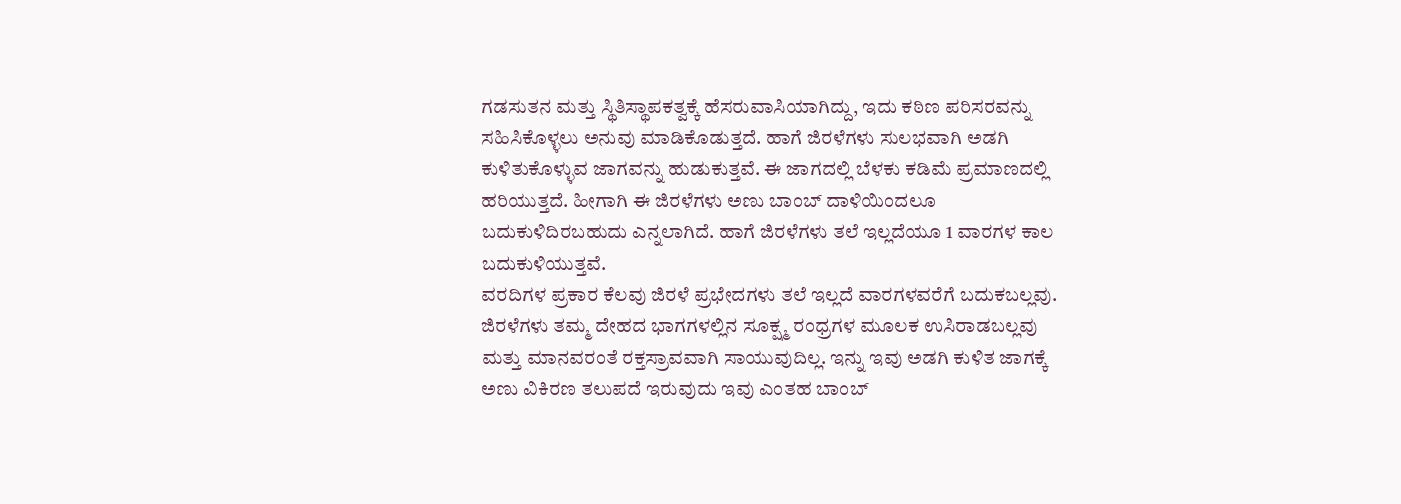ಗಡಸುತನ ಮತ್ತು ಸ್ಥಿತಿಸ್ಥಾಪಕತ್ವಕ್ಕೆ ಹೆಸರುವಾಸಿಯಾಗಿದ್ದು, ಇದು ಕಠಿಣ ಪರಿಸರವನ್ನು ಸಹಿಸಿಕೊಳ್ಳಲು ಅನುವು ಮಾಡಿಕೊಡುತ್ತದೆ. ಹಾಗೆ ಜಿರಳೆಗಳು ಸುಲಭವಾಗಿ ಅಡಗಿ ಕುಳಿತುಕೊಳ್ಳುವ ಜಾಗವನ್ನು ಹುಡುಕುತ್ತವೆ. ಈ ಜಾಗದಲ್ಲಿ ಬೆಳಕು ಕಡಿಮೆ ಪ್ರಮಾಣದಲ್ಲಿ ಹರಿಯುತ್ತದೆ. ಹೀಗಾಗಿ ಈ ಜಿರಳೆಗಳು ಅಣು ಬಾಂಬ್ ದಾಳಿಯಿಂದಲೂ ಬದುಕುಳಿದಿರಬಹುದು ಎನ್ನಲಾಗಿದೆ. ಹಾಗೆ ಜಿರಳೆಗಳು ತಲೆ ಇಲ್ಲದೆಯೂ 1 ವಾರಗಳ ಕಾಲ ಬದುಕುಳಿಯುತ್ತವೆ.
ವರದಿಗಳ ಪ್ರಕಾರ ಕೆಲವು ಜಿರಳೆ ಪ್ರಭೇದಗಳು ತಲೆ ಇಲ್ಲದೆ ವಾರಗಳವರೆಗೆ ಬದುಕಬಲ್ಲವು. ಜಿರಳೆಗಳು ತಮ್ಮ ದೇಹದ ಭಾಗಗಳಲ್ಲಿನ ಸೂಕ್ಷ್ಮ ರಂಧ್ರಗಳ ಮೂಲಕ ಉಸಿರಾಡಬಲ್ಲವು ಮತ್ತು ಮಾನವರಂತೆ ರಕ್ತಸ್ರಾವವಾಗಿ ಸಾಯುವುದಿಲ್ಲ. ಇನ್ನು ಇವು ಅಡಗಿ ಕುಳಿತ ಜಾಗಕ್ಕೆ ಅಣು ವಿಕಿರಣ ತಲುಪದೆ ಇರುವುದು ಇವು ಎಂತಹ ಬಾಂಬ್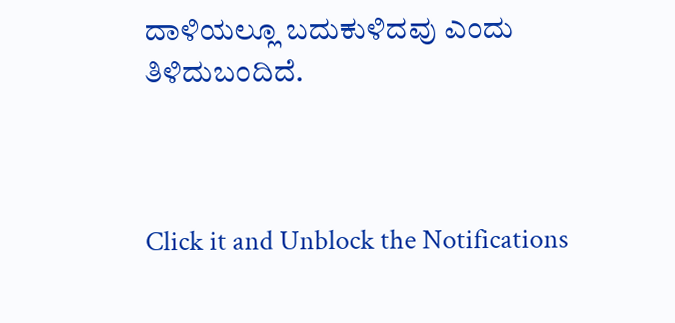ದಾಳಿಯಲ್ಲೂ ಬದುಕುಳಿದವು ಎಂದು ತಿಳಿದುಬಂದಿದೆ.



Click it and Unblock the Notifications